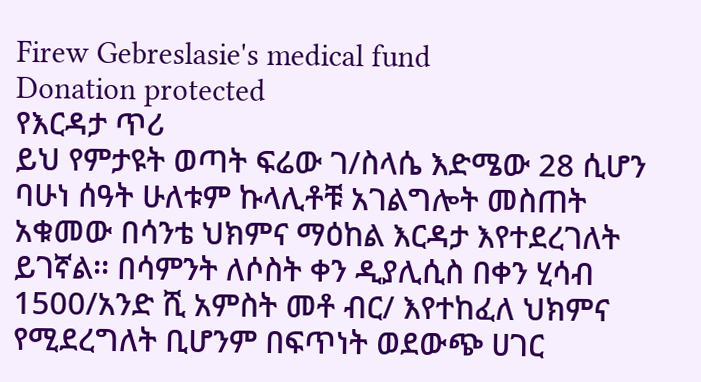Firew Gebreslasie's medical fund
Donation protected
የእርዳታ ጥሪ
ይህ የምታዩት ወጣት ፍሬው ገ/ስላሴ እድሜው 28 ሲሆን ባሁነ ሰዓት ሁለቱም ኩላሊቶቹ አገልግሎት መስጠት አቁመው በሳንቴ ህክምና ማዕከል እርዳታ እየተደረገለት ይገኛል፡፡ በሳምንት ለሶስት ቀን ዲያሊሲስ በቀን ሂሳብ 1500/አንድ ሺ አምስት መቶ ብር/ እየተከፈለ ህክምና የሚደረግለት ቢሆንም በፍጥነት ወደውጭ ሀገር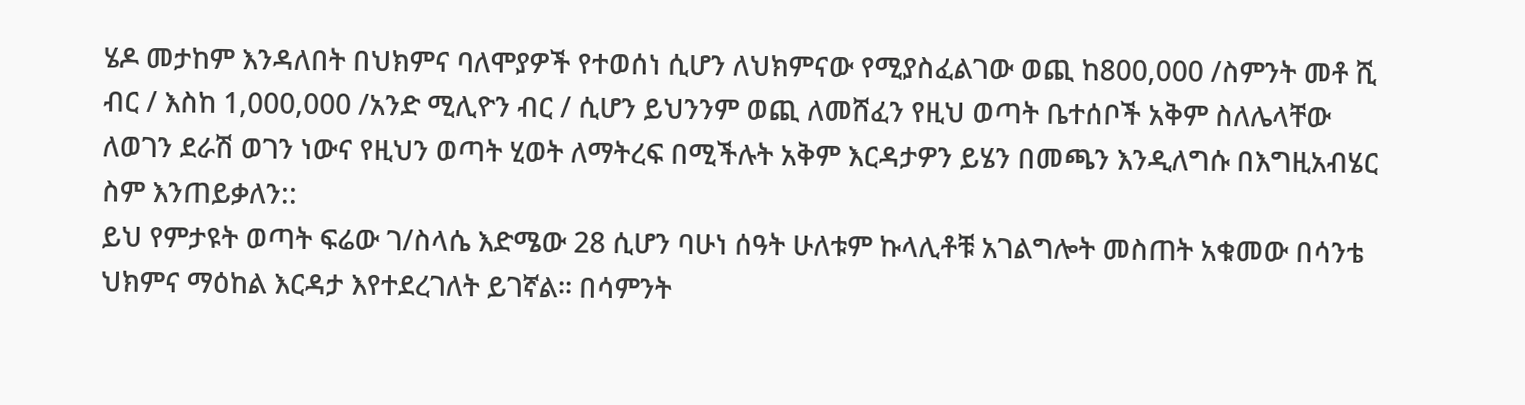ሄዶ መታከም እንዳለበት በህክምና ባለሞያዎች የተወሰነ ሲሆን ለህክምናው የሚያስፈልገው ወጪ ከ800,000 /ስምንት መቶ ሺ ብር / እስከ 1,000,000 /አንድ ሚሊዮን ብር / ሲሆን ይህንንም ወጪ ለመሸፈን የዚህ ወጣት ቤተሰቦች አቅም ስለሌላቸው ለወገን ደራሽ ወገን ነውና የዚህን ወጣት ሂወት ለማትረፍ በሚችሉት አቅም እርዳታዎን ይሄን በመጫን እንዲለግሱ በእግዚአብሄር ስም እንጠይቃለን::
ይህ የምታዩት ወጣት ፍሬው ገ/ስላሴ እድሜው 28 ሲሆን ባሁነ ሰዓት ሁለቱም ኩላሊቶቹ አገልግሎት መስጠት አቁመው በሳንቴ ህክምና ማዕከል እርዳታ እየተደረገለት ይገኛል፡፡ በሳምንት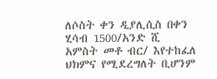ለሶስት ቀን ዲያሊሲስ በቀን ሂሳብ 1500/አንድ ሺ አምስት መቶ ብር/ እየተከፈለ ህክምና የሚደረግለት ቢሆንም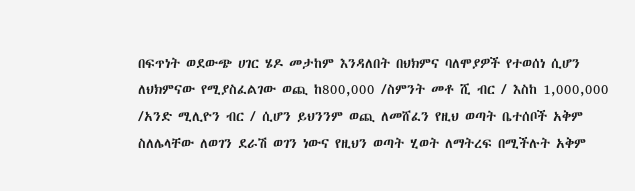በፍጥነት ወደውጭ ሀገር ሄዶ መታከም እንዳለበት በህክምና ባለሞያዎች የተወሰነ ሲሆን ለህክምናው የሚያስፈልገው ወጪ ከ800,000 /ስምንት መቶ ሺ ብር / እስከ 1,000,000 /አንድ ሚሊዮን ብር / ሲሆን ይህንንም ወጪ ለመሸፈን የዚህ ወጣት ቤተሰቦች አቅም ስለሌላቸው ለወገን ደራሽ ወገን ነውና የዚህን ወጣት ሂወት ለማትረፍ በሚችሉት አቅም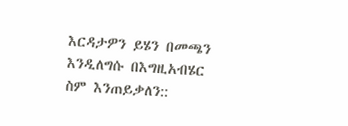እርዳታዎን ይሄን በመጫን እንዲለግሱ በእግዚአብሄር ስም እንጠይቃለን::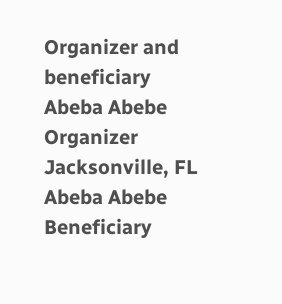Organizer and beneficiary
Abeba Abebe
Organizer
Jacksonville, FL
Abeba Abebe
Beneficiary